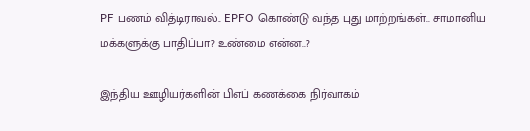PF பணம் வித்டிராவல்.. EPFO கொண்டு வந்த புது மாற்றங்கள்.. சாமானிய மக்களுக்கு பாதிப்பா? உண்மை என்ன..?

இந்திய ஊழியர்களின் பிஎப் கணக்கை நிர்வாகம்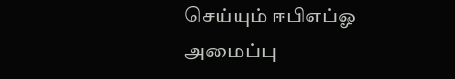செய்யும் ஈபிஎப்ஓ அமைப்பு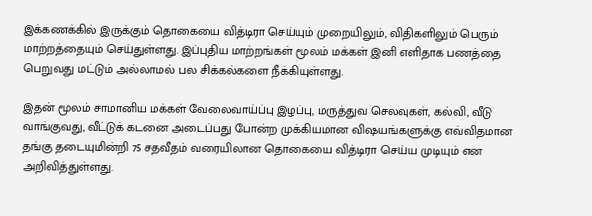இக்கணக்கில் இருக்கும் தொகையை வித்டிரா செய்யும் முறையிலும், விதிகளிலும் பெரும் மாற்றத்தையும் செய்துள்ளது. இப்புதிய மாற்றங்கள் மூலம் மக்கள் இனி எளிதாக பணத்தை பெறுவது மட்டும் அல்லாமல் பல சிக்கல்களை நீக்கியுள்ளது.

இதன் மூலம் சாமானிய மக்கள் வேலைவாய்ப்பு இழப்பு, மருத்துவ செலவுகள், கல்வி, வீடு வாங்குவது, வீட்டுக் கடனை அடைப்பது போன்ற முக்கியமான விஷயங்களுக்கு எவ்விதமான தங்கு தடையுமின்றி 75 சதவீதம் வரையிலான தொகையை வித்டிரா செய்ய முடியும் என அறிவித்துள்ளது.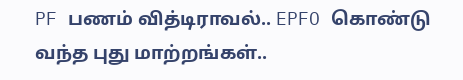PF பணம் வித்டிராவல்.. EPFO கொண்டு வந்த புது மாற்றங்கள்..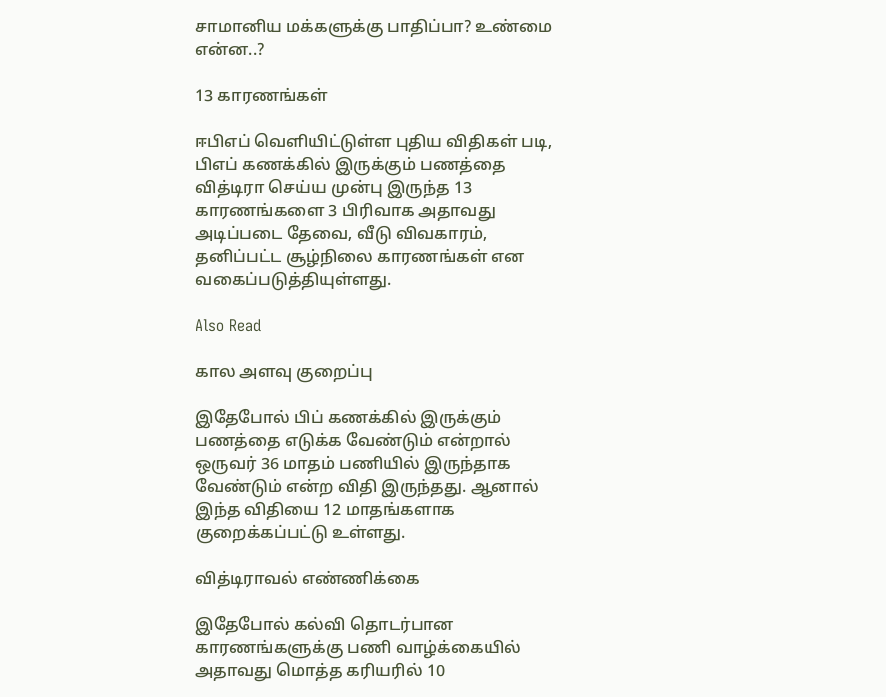சாமானிய மக்களுக்கு பாதிப்பா? உண்மை என்ன..?

13 காரணங்கள்

ஈபிஎப் வெளியிட்டுள்ள புதிய விதிகள் படி, பிஎப் கணக்கில் இருக்கும் பணத்தை வித்டிரா செய்ய முன்பு இருந்த 13 காரணங்களை 3 பிரிவாக அதாவது அடிப்படை தேவை, வீடு விவகாரம், தனிப்பட்ட சூழ்நிலை காரணங்கள் என வகைப்படுத்தியுள்ளது.

Also Read

கால அளவு குறைப்பு

இதேபோல் பிப் கணக்கில் இருக்கும் பணத்தை எடுக்க வேண்டும் என்றால் ஒருவர் 36 மாதம் பணியில் இருந்தாக வேண்டும் என்ற விதி இருந்தது. ஆனால் இந்த விதியை 12 மாதங்களாக குறைக்கப்பட்டு உள்ளது.

வித்டிராவல் எண்ணிக்கை

இதேபோல் கல்வி தொடர்பான காரணங்களுக்கு பணி வாழ்க்கையில் அதாவது மொத்த கரியரில் 10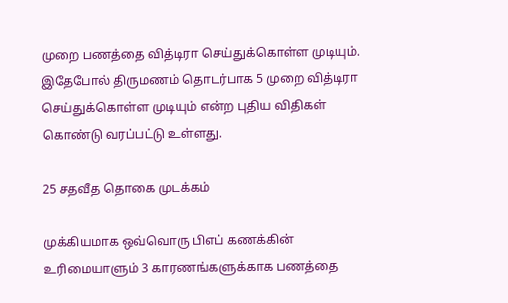முறை பணத்தை வித்டிரா செய்துக்கொள்ள முடியும். இதேபோல் திருமணம் தொடர்பாக 5 முறை வித்டிரா செய்துக்கொள்ள முடியும் என்ற புதிய விதிகள் கொண்டு வரப்பட்டு உள்ளது.

25 சதவீத தொகை முடக்கம்

முக்கியமாக ஒவ்வொரு பிஎப் கணக்கின் உரிமையாளும் 3 காரணங்களுக்காக பணத்தை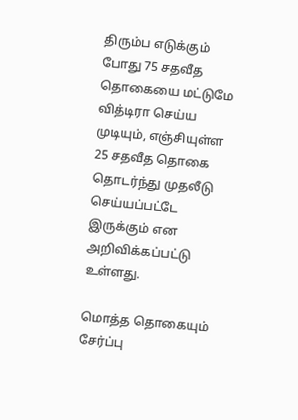திரும்ப எடுக்கும் போது 75 சதவீத தொகையை மட்டுமே வித்டிரா செய்ய முடியும், எஞ்சியுள்ள 25 சதவீத தொகை தொடர்ந்து முதலீடு செய்யப்பட்டே இருக்கும் என அறிவிக்கப்பட்டு உள்ளது.

மொத்த தொகையும் சேர்ப்பு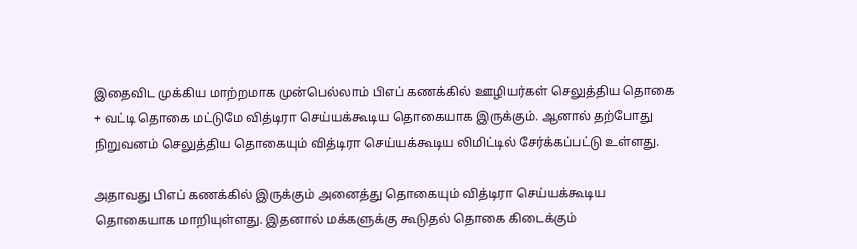இதைவிட முக்கிய மாற்றமாக முன்பெல்லாம் பிஎப் கணக்கில் ஊழியர்கள் செலுத்திய தொகை + வட்டி தொகை மட்டுமே வித்டிரா செய்யக்கூடிய தொகையாக இருக்கும். ஆனால் தற்போது நிறுவனம் செலுத்திய தொகையும் வித்டிரா செய்யக்கூடிய லிமிட்டில் சேர்க்கப்பட்டு உள்ளது.

அதாவது பிஎப் கணக்கில் இருக்கும் அனைத்து தொகையும் வித்டிரா செய்யக்கூடிய தொகையாக மாறியுள்ளது. இதனால் மக்களுக்கு கூடுதல் தொகை கிடைக்கும்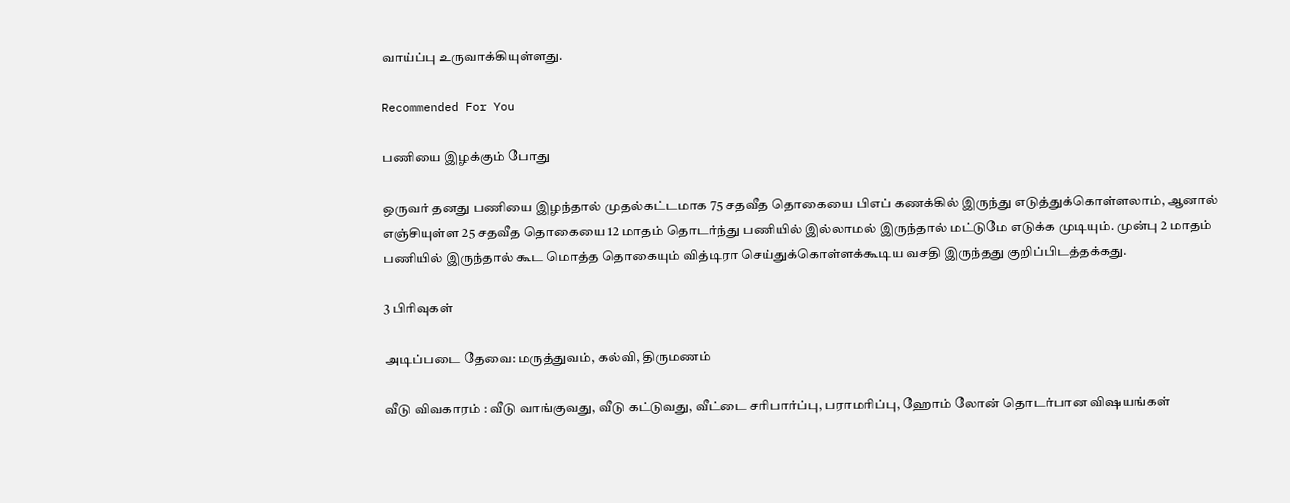வாய்ப்பு உருவாக்கியுள்ளது.

Recommended For You

பணியை இழக்கும் போது

ஒருவர் தனது பணியை இழந்தால் முதல்கட்டமாக 75 சதவீத தொகையை பிஎப் கணக்கில் இருந்து எடுத்துக்கொள்ளலாம், ஆனால் எஞ்சியுள்ள 25 சதவீத தொகையை 12 மாதம் தொடர்ந்து பணியில் இல்லாமல் இருந்தால் மட்டுமே எடுக்க முடியும். முன்பு 2 மாதம் பணியில் இருந்தால் கூட மொத்த தொகையும் வித்டிரா செய்துக்கொள்ளக்கூடிய வசதி இருந்தது குறிப்பிடத்தக்கது.

3 பிரிவுகள்

அடிப்படை தேவை: மருத்துவம், கல்வி, திருமணம்

வீடு விவகாரம் : வீடு வாங்குவது, வீடு கட்டுவது, வீட்டை சரிபார்ப்பு, பராமரிப்பு, ஹோம் லோன் தொடர்பான விஷயங்கள்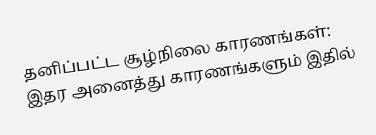தனிப்பட்ட சூழ்நிலை காரணங்கள்: இதர அனைத்து காரணங்களும் இதில்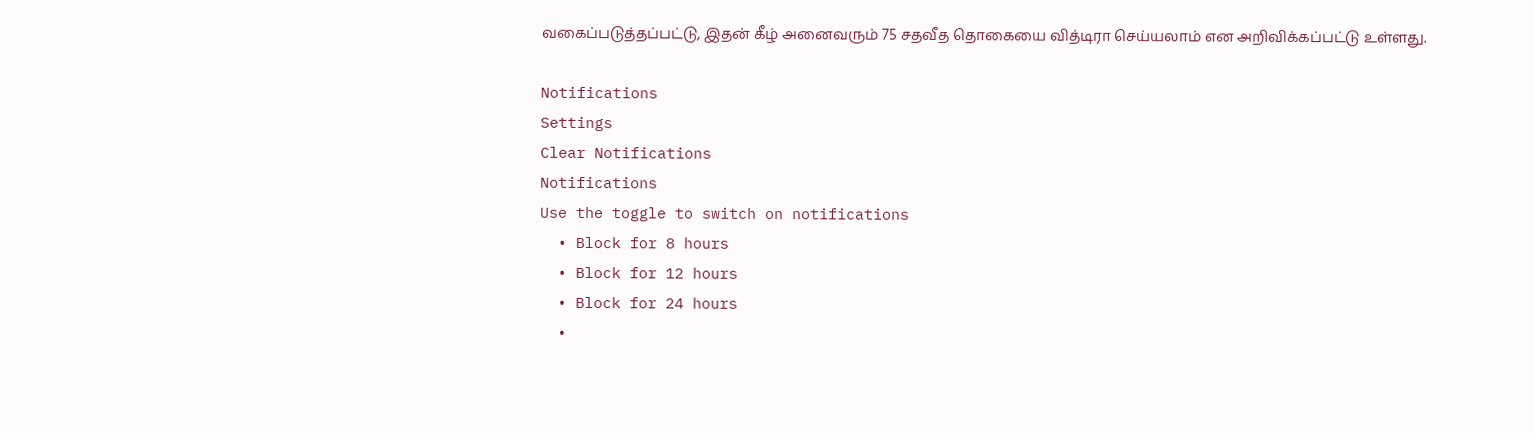வகைப்படுத்தப்பட்டு, இதன் கீழ் அனைவரும் 75 சதவீத தொகையை வித்டிரா செய்யலாம் என அறிவிக்கப்பட்டு உள்ளது.

Notifications
Settings
Clear Notifications
Notifications
Use the toggle to switch on notifications
  • Block for 8 hours
  • Block for 12 hours
  • Block for 24 hours
  •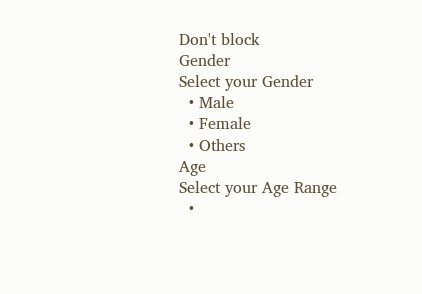Don't block
Gender
Select your Gender
  • Male
  • Female
  • Others
Age
Select your Age Range
  •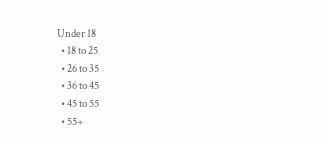Under 18
  • 18 to 25
  • 26 to 35
  • 36 to 45
  • 45 to 55
  • 55+